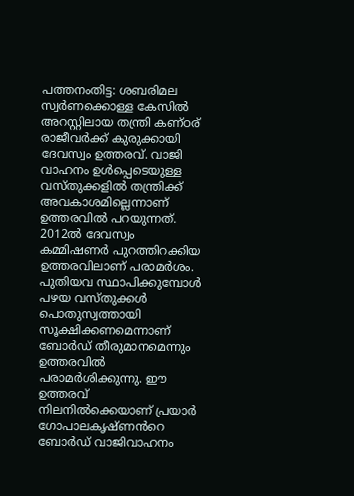പത്തനംതിട്ട: ശബരിമല സ്വർണക്കൊള്ള കേസിൽ അറസ്റ്റിലായ തന്ത്രി കണ്ഠര് രാജീവർക്ക് കുരുക്കായി ദേവസ്വം ഉത്തരവ്. വാജി വാഹനം ഉൾപ്പെടെയുള്ള വസ്തുക്കളിൽ തന്ത്രിക്ക് അവകാശമില്ലെന്നാണ് ഉത്തരവിൽ പറയുന്നത്. 2012ൽ ദേവസ്വം കമ്മിഷണർ പുറത്തിറക്കിയ ഉത്തരവിലാണ് പരാമർശം. പുതിയവ സ്ഥാപിക്കുമ്പോൾ പഴയ വസ്തുക്കൾ പൊതുസ്വത്തായി സൂക്ഷിക്കണമെന്നാണ് ബോർഡ് തീരുമാനമെന്നും ഉത്തരവിൽ പരാമർശിക്കുന്നു. ഈ ഉത്തരവ് നിലനിൽക്കെയാണ് പ്രയാർ ഗോപാലകൃഷ്ണൻറെ ബോർഡ് വാജിവാഹനം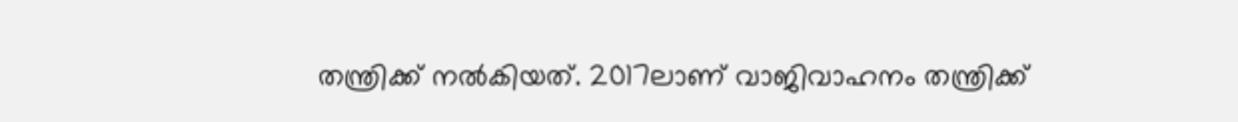തന്ത്രിക്ക് നൽകിയത്. 2017ലാണ് വാജിവാഹനം തന്ത്രിക്ക്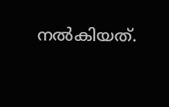നൽകിയത്.